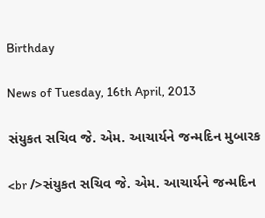Birthday

News of Tuesday, 16th April, 2013

સંયુકત સચિવ જે. એમ. આચાર્યને જન્‍મદિન મુબારક

<br />સંયુકત સચિવ જે. એમ. આચાર્યને જન્‍મદિન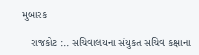મુબારક

   રાજકોટ :.. સચિવાલયના સંયુકત સચિવ કક્ષાના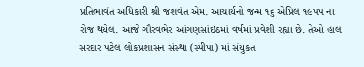પ્રતિભાવંત અધિકારી શ્રી જશવંત એમ. આચાર્યનો જન્‍મ ૧૬ એપ્રિલ ૧૯પપ ના રોજ થયેલ. આજે ગૌરવભેર આંગણસાંઇઠમાં વર્ષમાં પ્રવેશી રહ્યા છે. તેઓ હાલ સરદાર પટેલ લોકપ્રશાસન સંસ્‍થા (સ્‍પીપા) માં સંયુકત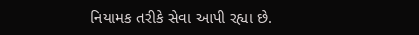નિયામક તરીકે સેવા આપી રહ્યા છે.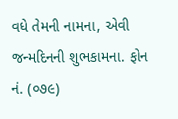વધે તેમની નામના, એવી જન્‍મદિનની શુભકામના. ફોન નં. (૦૭૯)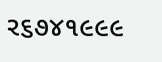ર૬૭૪૧૯૯૯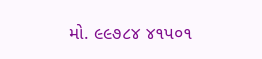મો. ૯૯૭૮૪ ૪૧પ૦૧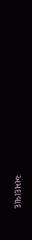અમદાવાદ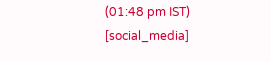(01:48 pm IST)
[social_media]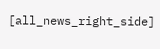[all_news_right_side]